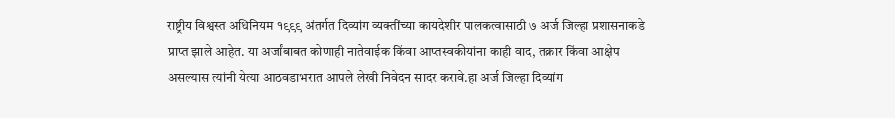राष्ट्रीय विश्वस्त अधिनियम १९९९ अंतर्गत दिव्यांग व्यक्तींच्या कायदेशीर पालकत्वासाठी ७ अर्ज जिल्हा प्रशासनाकडे प्राप्त झाले आहेत. या अर्जांबाबत कोणाही नातेवाईक किंवा आप्तस्वकीयांना काही वाद, तक्रार किंवा आक्षेप असल्यास त्यांनी येत्या आठवडाभरात आपले लेखी निवेदन सादर करावे.हा अर्ज जिल्हा दिव्यांग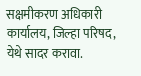सक्षमीकरण अधिकारी कार्यालय, जिल्हा परिषद, येथे सादर करावा.